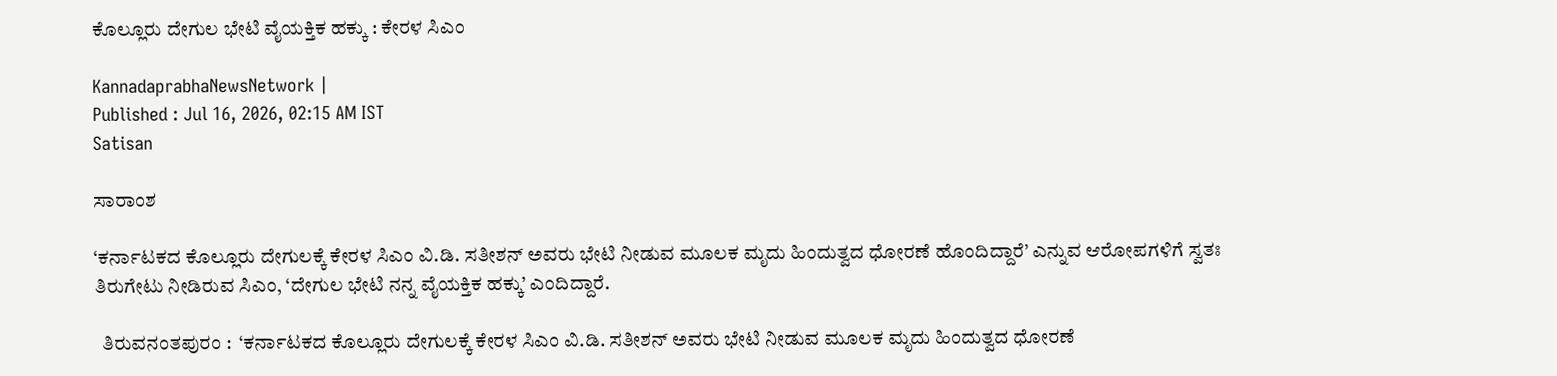ಕೊಲ್ಲೂರು ದೇಗುಲ ಭೇಟಿ ವೈಯಕ್ತಿಕ ಹಕ್ಕು : ಕೇರಳ ಸಿಎಂ

KannadaprabhaNewsNetwork |
Published : Jul 16, 2026, 02:15 AM IST
Satisan

ಸಾರಾಂಶ

‘ಕರ್ನಾಟಕದ ಕೊಲ್ಲೂರು ದೇಗುಲಕ್ಕೆ ಕೇರಳ ಸಿಎಂ ವಿ.ಡಿ. ಸತೀಶನ್‌ ಅವರು ಭೇಟಿ ನೀಡುವ ಮೂಲಕ ಮೃದು ಹಿಂದುತ್ವದ ಧೋರಣೆ ಹೊಂದಿದ್ದಾರೆ’ ಎನ್ನುವ ಆರೋಪಗಳಿಗೆ ಸ್ವತಃ ತಿರುಗೇಟು ನೀಡಿರುವ ಸಿಎಂ, ‘ದೇಗುಲ ಭೇಟಿ ನನ್ನ ವೈಯಕ್ತಿಕ ಹಕ್ಕು’ ಎಂದಿದ್ದಾರೆ.

  ತಿರುವನಂತಪುರಂ :  ‘ಕರ್ನಾಟಕದ ಕೊಲ್ಲೂರು ದೇಗುಲಕ್ಕೆ ಕೇರಳ ಸಿಎಂ ವಿ.ಡಿ. ಸತೀಶನ್‌ ಅವರು ಭೇಟಿ ನೀಡುವ ಮೂಲಕ ಮೃದು ಹಿಂದುತ್ವದ ಧೋರಣೆ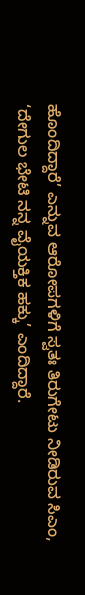ಹೊಂದಿದ್ದಾರೆ’ ಎನ್ನುವ ಆರೋಪಗಳಿಗೆ ಸ್ವತಃ ತಿರುಗೇಟು ನೀಡಿರುವ ಸಿಎಂ, ‘ದೇಗುಲ ಭೇಟಿ ನನ್ನ ವೈಯಕ್ತಿಕ ಹಕ್ಕು’ ಎಂದಿದ್ದಾರೆ.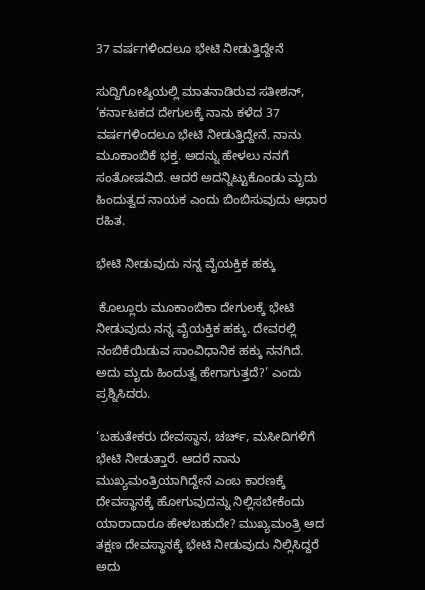37 ವರ್ಷಗಳಿಂದಲೂ ಭೇಟಿ ನೀಡುತ್ತಿದ್ದೇನೆ

ಸುದ್ದಿಗೋಷ್ಠಿಯಲ್ಲಿ ಮಾತನಾಡಿರುವ ಸತೀಶನ್‌, ‘ಕರ್ನಾಟಕದ ದೇಗುಲಕ್ಕೆ ನಾನು ಕಳೆದ 37 ವರ್ಷಗಳಿಂದಲೂ ಭೇಟಿ ನೀಡುತ್ತಿದ್ದೇನೆ. ನಾನು ಮೂಕಾಂಬಿಕೆ ಭಕ್ತ. ಅದನ್ನು ಹೇಳಲು ನನಗೆ ಸಂತೋಷವಿದೆ. ಆದರೆ ಅದನ್ನಿಟ್ಟುಕೊಂಡು ಮೃದು ಹಿಂದುತ್ವದ ನಾಯಕ ಎಂದು ಬಿಂಬಿಸುವುದು ಆಧಾರ ರಹಿತ.

ಭೇಟಿ ನೀಡುವುದು ನನ್ನ ವೈಯಕ್ತಿಕ ಹಕ್ಕು

 ಕೊಲ್ಲೂರು ಮೂಕಾಂಬಿಕಾ ದೇಗುಲಕ್ಕೆ ಭೇಟಿ ನೀಡುವುದು ನನ್ನ ವೈಯಕ್ತಿಕ ಹಕ್ಕು. ದೇವರಲ್ಲಿ ನಂಬಿಕೆಯಿಡುವ ಸಾಂವಿಧಾನಿಕ ಹಕ್ಕು ನನಗಿದೆ. ಅದು ಮೃದು ಹಿಂದುತ್ವ ಹೇಗಾಗುತ್ತದೆ?’ ಎಂದು ಪ್ರಶ್ನಿಸಿದರು.

‘ಬಹುತೇಕರು ದೇವಸ್ಥಾನ, ಚರ್ಚ್‌, ಮಸೀದಿಗಳಿಗೆ ಭೇಟಿ ನೀಡುತ್ತಾರೆ. ಆದರೆ ನಾನು ಮುಖ್ಯಮಂತ್ರಿಯಾಗಿದ್ದೇನೆ ಎಂಬ ಕಾರಣಕ್ಕೆ ದೇವಸ್ಥಾನಕ್ಕೆ ಹೋಗುವುದನ್ನು ನಿಲ್ಲಿಸಬೇಕೆಂದು ಯಾರಾದಾರೂ ಹೇಳಬಹುದೇ? ಮುಖ್ಯಮಂತ್ರಿ ಆದ ತಕ್ಷಣ ದೇವಸ್ಥಾನಕ್ಕೆ ಭೇಟಿ ನೀಡುವುದು ನಿಲ್ಲಿಸಿದ್ದರೆ ಅದು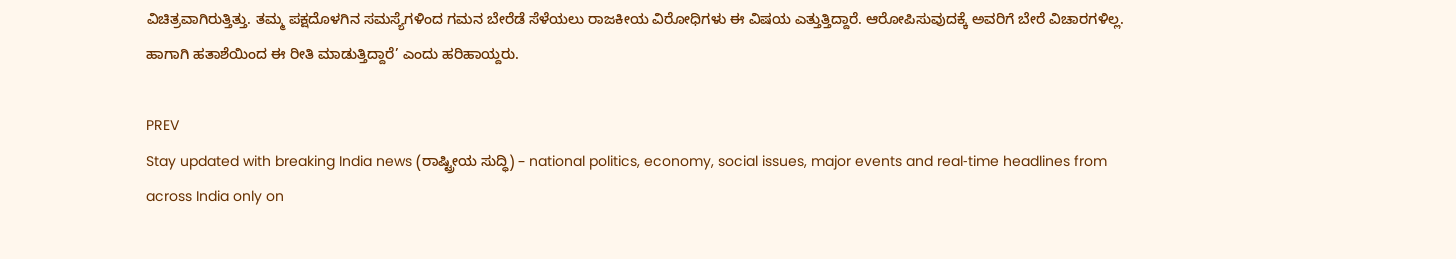ವಿಚಿತ್ರವಾಗಿರುತ್ತಿತ್ತು. ತಮ್ಮ ಪಕ್ಷದೊಳಗಿನ ಸಮಸ್ಯೆಗಳಿಂದ ಗಮನ ಬೇರೆಡೆ ಸೆಳೆಯಲು ರಾಜಕೀಯ ವಿರೋಧಿಗಳು ಈ ವಿಷಯ ಎತ್ತುತ್ತಿದ್ದಾರೆ. ಆರೋಪಿಸುವುದಕ್ಕೆ ಅವರಿಗೆ ಬೇರೆ ವಿಚಾರಗಳಿಲ್ಲ. ಹಾಗಾಗಿ ಹತಾಶೆಯಿಂದ ಈ ರೀತಿ ಮಾಡುತ್ತಿದ್ದಾರೆ’ ಎಂದು ಹರಿಹಾಯ್ದರು.

PREV
Stay updated with breaking India news (ರಾಷ್ಟ್ರೀಯ ಸುದ್ಧಿ) – national politics, economy, social issues, major events and real‑time headlines from across India only on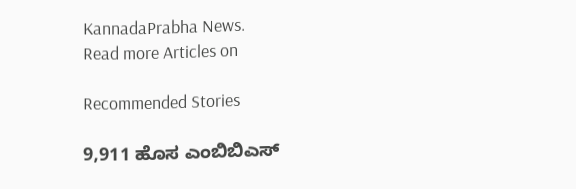KannadaPrabha News.
Read more Articles on

Recommended Stories

9,911 ಹೊಸ ಎಂಬಿಬಿಎಸ್‌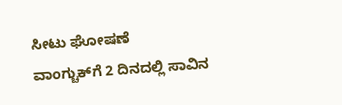ಸೀಟು ಘೋಷಣೆ
ವಾಂಗ್ಚುಕ್‌ಗೆ 2 ದಿನದಲ್ಲಿ ಸಾವಿನ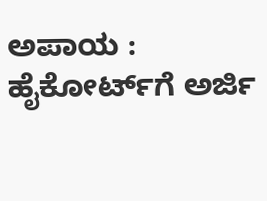ಅಪಾಯ : ಹೈಕೋರ್ಟ್‌ಗೆ ಅರ್ಜಿ